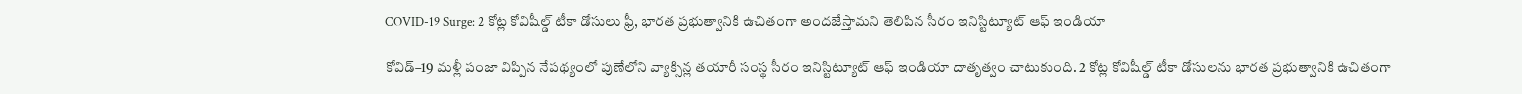COVID-19 Surge: 2 కోట్ల కోవిషీల్డ్‌ టీకా డోసులు ఫ్రీ, భారత ప్రభుత్వానికి ఉచితంగా అందజేస్తామని తెలిపిన సీరం ఇనిస్టిట్యూట్‌ ఆఫ్‌ ఇండియా

కోవిడ్‌–19 మళ్లీ పంజా విప్పిన నేపథ్యంలో పుణేలోని వ్యాక్సిన్ల తయారీ సంస్థ సీరం ఇనిస్టిట్యూట్‌ ఆఫ్‌ ఇండియా దాతృత్వం చాటుకుంది. 2 కోట్ల కోవిషీల్డ్‌ టీకా డోసులను భారత ప్రభుత్వానికి ఉచితంగా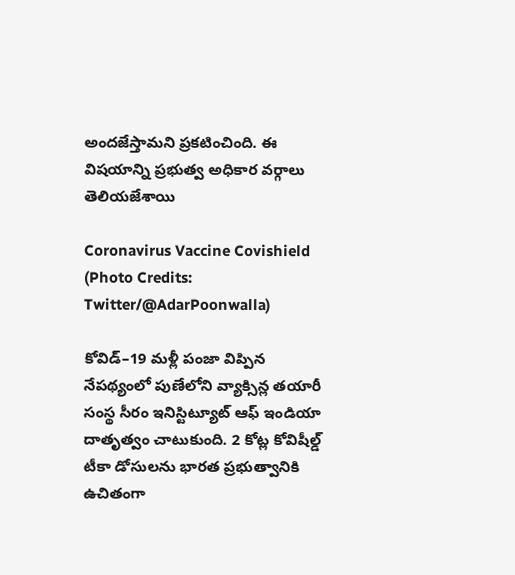అందజేస్తామని ప్రకటించింది. ఈ విషయాన్ని ప్రభుత్వ అధికార వర్గాలు తెలియజేశాయి

Coronavirus Vaccine Covishield (Photo Credits: Twitter/@AdarPoonwalla)

కోవిడ్‌–19 మళ్లీ పంజా విప్పిన నేపథ్యంలో పుణేలోని వ్యాక్సిన్ల తయారీ సంస్థ సీరం ఇనిస్టిట్యూట్‌ ఆఫ్‌ ఇండియా దాతృత్వం చాటుకుంది. 2 కోట్ల కోవిషీల్డ్‌ టీకా డోసులను భారత ప్రభుత్వానికి ఉచితంగా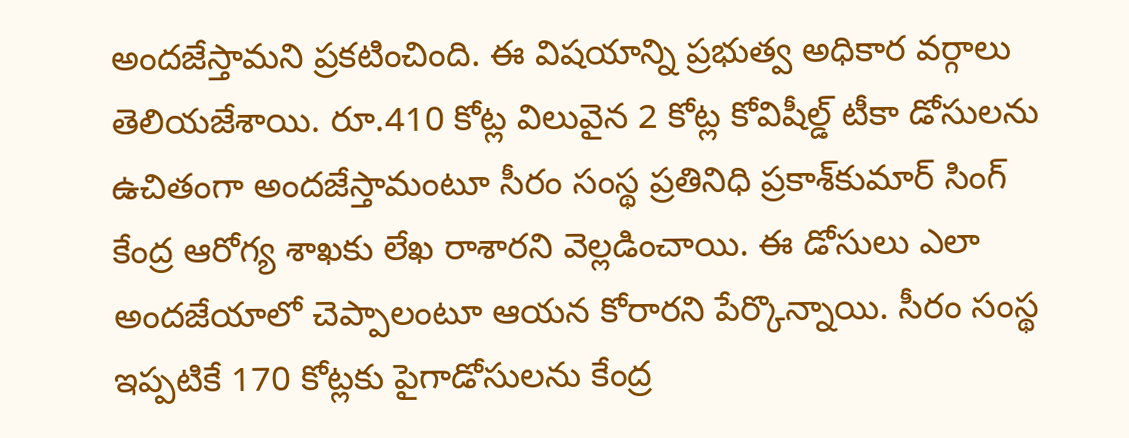అందజేస్తామని ప్రకటించింది. ఈ విషయాన్ని ప్రభుత్వ అధికార వర్గాలు తెలియజేశాయి. రూ.410 కోట్ల విలువైన 2 కోట్ల కోవిషీల్డ్‌ టీకా డోసులను ఉచితంగా అందజేస్తామంటూ సీరం సంస్థ ప్రతినిధి ప్రకాశ్‌కుమార్‌ సింగ్‌ కేంద్ర ఆరోగ్య శాఖకు లేఖ రాశారని వెల్లడించాయి. ఈ డోసులు ఎలా అందజేయాలో చెప్పాలంటూ ఆయన కోరారని పేర్కొన్నాయి. సీరం సంస్థ ఇప్పటికే 170 కోట్లకు పైగాడోసులను కేంద్ర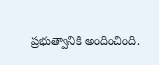ప్రభుత్వానికి అందించింది.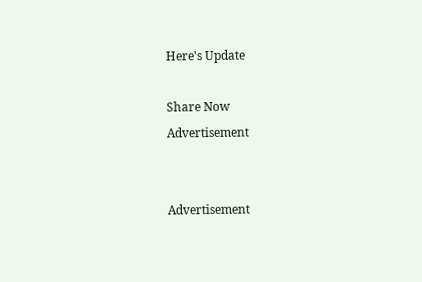Here's Update

Share Now
Advertisement


Advertisement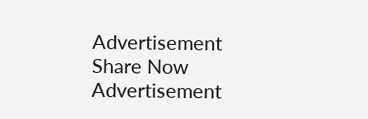Advertisement
Share Now
Advertisement